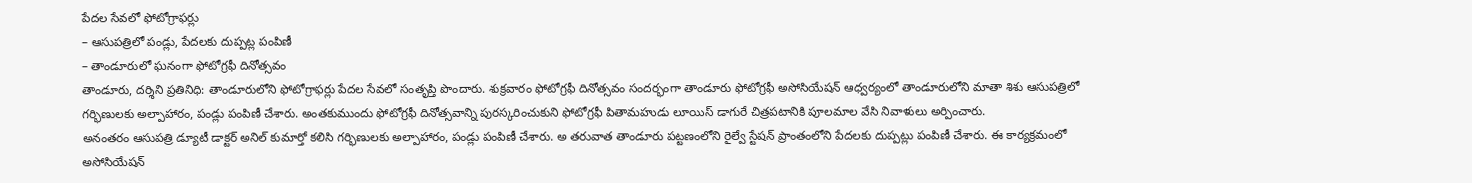పేదల సేవలో ఫోటోగ్రాఫర్లు
– ఆసుపత్రిలో పండ్లు, పేదలకు దుప్పట్ల పంపిణీ
– తాండూరులో ఘనంగా ఫోటోగ్రఫీ దినోత్సవం
తాండూరు, దర్శిని ప్రతినిధి: తాండూరులోని ఫోటోగ్రాఫర్లు పేదల సేవలో సంతృప్తి పొందారు. శుక్రవారం ఫోటోగ్రఫీ దినోత్సవం సందర్భంగా తాండూరు ఫోటోగ్రఫీ అసోసియేషన్ ఆధ్వర్యంలో తాండూరులోని మాతా శిశు ఆసుపత్రిలో గర్భిణులకు అల్పాహారం, పండ్లు పంపిణీ చేశారు. అంతకుముందు ఫోటోగ్రఫీ దినోత్సవాన్ని పురస్కరించుకుని ఫోటోగ్రఫీ పితామహుడు లూయిస్ డాగురే చిత్రపటానికి పూలమాల వేసి నివాళులు అర్పించారు.
అనంతరం ఆసుపత్రి డ్యూటీ డాక్టర్ అనిల్ కుమార్తో కలిసి గర్భిణులకు అల్పాహారం, పండ్లు పంపిణీ చేశారు. అ తరువాత తాండూరు పట్టణంలోని రైల్వే స్టేషన్ ప్రాంతంలోని పేదలకు దుప్పట్లు పంపిణీ చేశారు. ఈ కార్యక్రమంలో అసోసియేషన్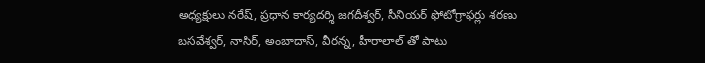అధ్యక్షులు నరేష్, ప్రధాన కార్యదర్శి జగదీశ్వర్, సీనియర్ ఫోటోగ్రాఫర్లు శరణు బసవేశ్వర్, నాసిర్, అంబాదాస్, వీరన్న, హీరాలాల్ తో పాటు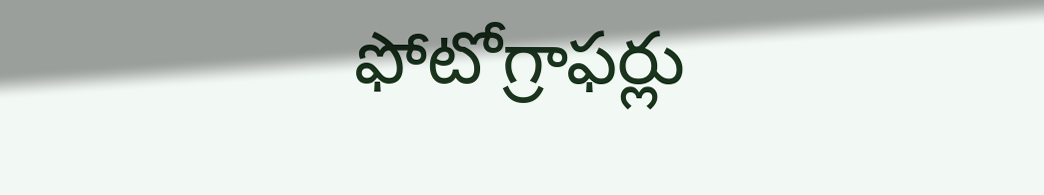ఫోటోగ్రాఫర్లు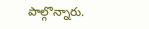పాల్గొన్నారు.